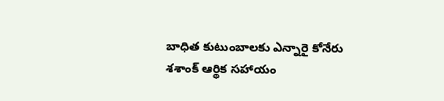బాధిత కుటుంబాలకు ఎన్నారై కోనేరు శశాంక్ ఆర్థిక సహాయం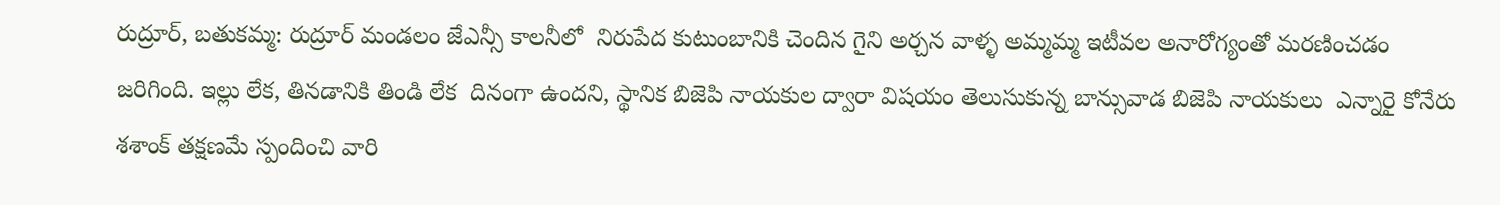రుద్రూర్, బతుకమ్మ: రుద్రూర్ మండలం జేఎన్సీ కాలనీలో  నిరుపేద కుటుంబానికి చెందిన గైని అర్చన వాళ్ళ అమ్మమ్మ ఇటీవల అనారోగ్యంతో మరణించడం జరిగింది. ఇల్లు లేక, తినడానికి తిండి లేక  దినంగా ఉందని, స్థానిక బిజెపి నాయకుల ద్వారా విషయం తెలుసుకున్న బాన్సువాడ బిజెపి నాయకులు  ఎన్నారై కోనేరు శశాంక్ తక్షణమే స్పందించి వారి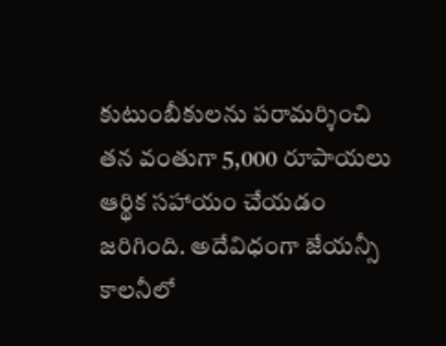కుటుంబీకులను పరామర్శించి తన వంతుగా 5,000 రూపాయలు ఆర్థిక సహాయం చేయడం జరిగింది. అదేవిధంగా జేయన్సీ కాలనీలో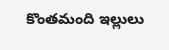కొంతమంది ఇల్లులు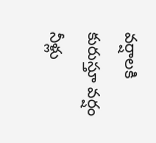వర్షాలకి కురుస్తూ వర్షం నీళ్లు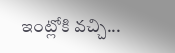ఇంట్లోకి వచ్చి...